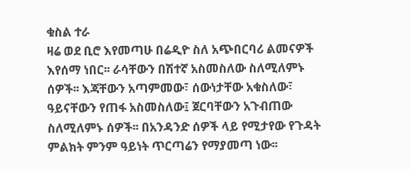ቁስል ተራ
ዛሬ ወደ ቢሮ እየመጣሁ በሬዲዮ ስለ አጭበርባሪ ልመናዎች እየሰማ ነበር፡፡ ራሳቸውን በሽተኛ አስመስለው ስለሚለምኑ ሰዎች፡፡ እጃቸውን አጣምመው፣ ሰውነታቸው አቁስለው፣ ዓይናቸውን የጠፋ አስመስለው፤ ጀርባቸውን አጉብጠው ስለሚለምኑ ሰዎች፡፡ በአንዳንድ ሰዎች ላይ የሚታየው የጉዳት ምልክት ምንም ዓይነት ጥርጣሬን የማያመጣ ነው፡፡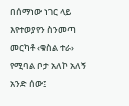በሰማነው ነገር ላይ እየተወያየን ስንመጣ መርካቶ ‹ቁስል ተራ› የሚባል ቦታ አለኮ አለኝ አንድ ሰው፤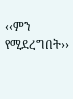‹‹ምን የሚደረግበት››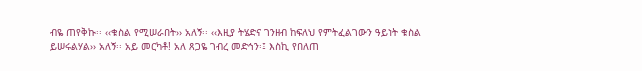ብዬ ጠየቅኩ፡፡ ‹‹ቁስል የሚሠራበት›› አለኝ፡፡ ‹‹እዚያ ትሄድና ገንዘብ ከፍለህ የምትፈልገውን ዓይነት ቁስል ይሠሩልሃል›› አለኝ፡፡ አይ መርካቶ! አለ ጸጋዬ ገብረ መድኅን፡፤ እስኪ የበለጠ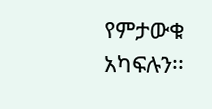የምታውቁ አካፍሉን፡፡